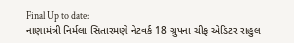Final Up to date:
નાણામંત્રી નિર્મલા સિતારમણે નેટવર્ક 18 ગ્રુપના ચીફ એડિટર રાહુલ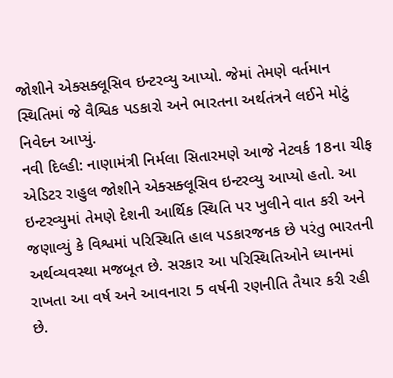જોશીને એક્સક્લૂસિવ ઇન્ટરવ્યુ આપ્યો. જેમાં તેમણે વર્તમાન સ્થિતિમાં જે વૈશ્વિક પડકારો અને ભારતના અર્થતંત્રને લઈને મોટું નિવેદન આપ્યું.
નવી દિલ્હી: નાણામંત્રી નિર્મલા સિતારમણે આજે નેટવર્ક 18ના ચીફ એડિટર રાહુલ જોશીને એક્સક્લૂસિવ ઇન્ટરવ્યુ આપ્યો હતો. આ ઇન્ટરવ્યુમાં તેમણે દેશની આર્થિક સ્થિતિ પર ખુલીને વાત કરી અને જણાવ્યું કે વિશ્વમાં પરિસ્થિતિ હાલ પડકારજનક છે પરંતુ ભારતની અર્થવ્યવસ્થા મજબૂત છે. સરકાર આ પરિસ્થિતિઓને ધ્યાનમાં રાખતા આ વર્ષ અને આવનારા 5 વર્ષની રણનીતિ તૈયાર કરી રહી છે.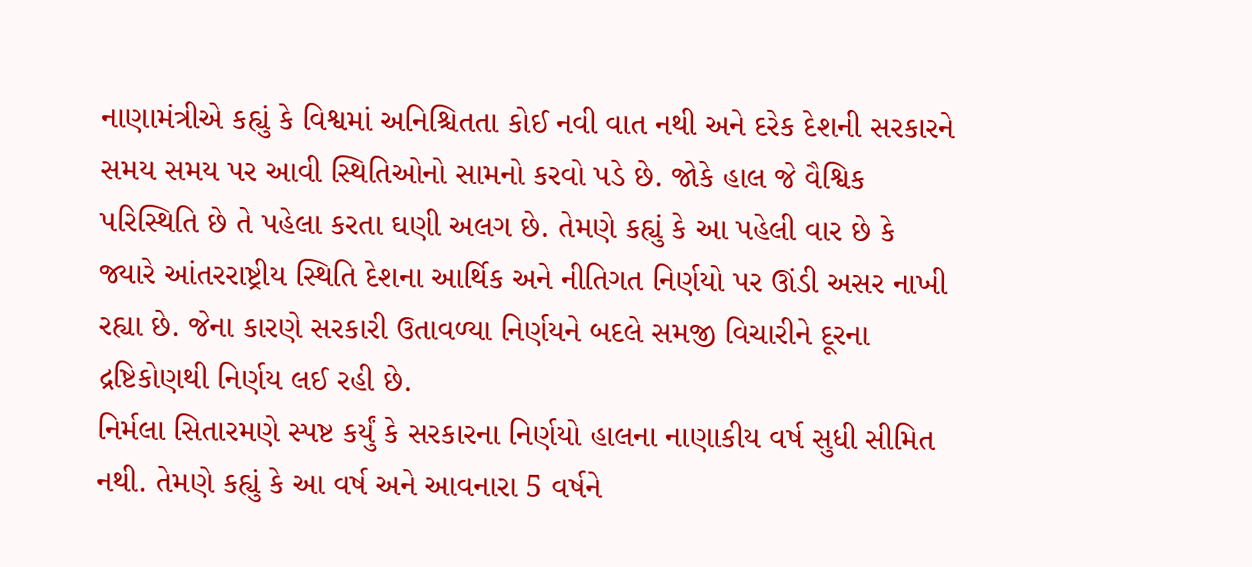નાણામંત્રીએ કહ્યું કે વિશ્વમાં અનિશ્ચિતતા કોઈ નવી વાત નથી અને દરેક દેશની સરકારને સમય સમય પર આવી સ્થિતિઓનો સામનો કરવો પડે છે. જોકે હાલ જે વૈશ્વિક પરિસ્થિતિ છે તે પહેલા કરતા ઘણી અલગ છે. તેમણે કહ્યું કે આ પહેલી વાર છે કે જ્યારે આંતરરાષ્ટ્રીય સ્થિતિ દેશના આર્થિક અને નીતિગત નિર્ણયો પર ઊંડી અસર નાખી રહ્યા છે. જેના કારણે સરકારી ઉતાવળ્યા નિર્ણયને બદલે સમજી વિચારીને દૂરના દ્રષ્ટિકોણથી નિર્ણય લઈ રહી છે.
નિર્મલા સિતારમણે સ્પષ્ટ કર્યું કે સરકારના નિર્ણયો હાલના નાણાકીય વર્ષ સુધી સીમિત નથી. તેમણે કહ્યું કે આ વર્ષ અને આવનારા 5 વર્ષને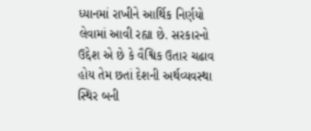ધ્યાનમાં રાખીને આર્થિક નિર્ણયો લેવામાં આવી રહ્યા છે. સરકારનો ઉદ્દેશ એ છે કે વૈશ્વિક ઉતાર ચઢાવ હોય તેમ છતાં દેશની અર્થવ્યવસ્થા સ્થિર બની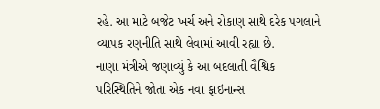રહે. આ માટે બજેટ ખર્ચ અને રોકાણ સાથે દરેક પગલાને વ્યાપક રણનીતિ સાથે લેવામાં આવી રહ્યા છે.
નાણા મંત્રીએ જણાવ્યું કે આ બદલાતી વૈશ્વિક પરિસ્થિતિને જોતા એક નવા ફાઇનાન્સ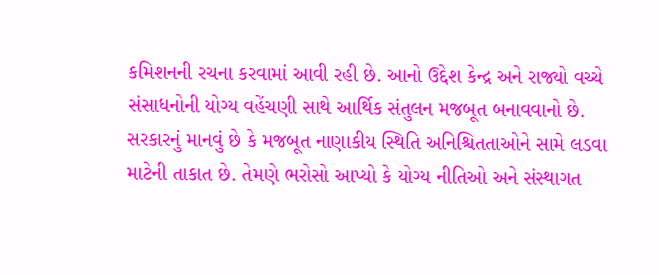કમિશનની રચના કરવામાં આવી રહી છે. આનો ઉદ્દેશ કેન્દ્ર અને રાજ્યો વચ્ચે સંસાધનોની યોગ્ય વહેંચણી સાથે આર્થિક સંતુલન મજબૂત બનાવવાનો છે. સરકારનું માનવું છે કે મજબૂત નાણાકીય સ્થિતિ અનિશ્ચિતતાઓને સામે લડવા માટેની તાકાત છે. તેમણે ભરોસો આપ્યો કે યોગ્ય નીતિઓ અને સંસ્થાગત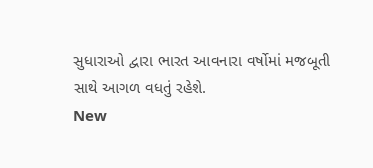સુધારાઓ દ્વારા ભારત આવનારા વર્ષોમાં મજબૂતી સાથે આગળ વધતું રહેશે.
New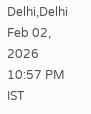Delhi,Delhi
Feb 02, 2026 10:57 PM IST